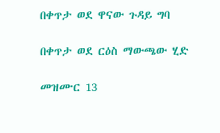በቀጥታ ወደ ዋናው ጉዳይ ግባ

በቀጥታ ወደ ርዕስ ማውጫው ሂድ

መዝሙር 13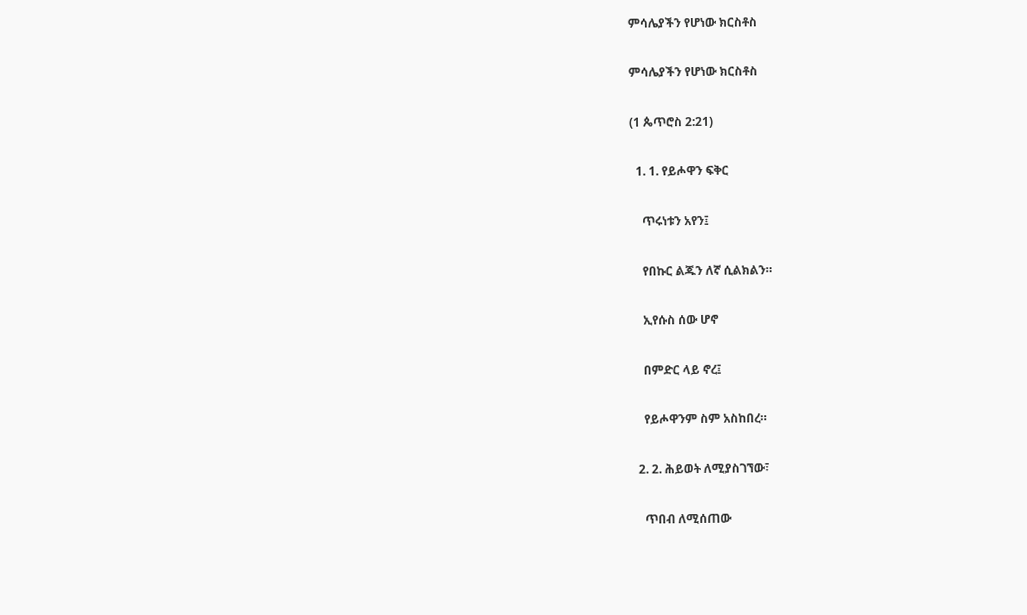ምሳሌያችን የሆነው ክርስቶስ

ምሳሌያችን የሆነው ክርስቶስ

(1 ጴጥሮስ 2:21)

  1. 1. የይሖዋን ፍቅር

    ጥሩነቱን አየን፤

    የበኩር ልጁን ለኛ ሲልክልን።

    ኢየሱስ ሰው ሆኖ

    በምድር ላይ ኖረ፤

    የይሖዋንም ስም አስከበረ።

  2. 2. ሕይወት ለሚያስገኘው፣

    ጥበብ ለሚሰጠው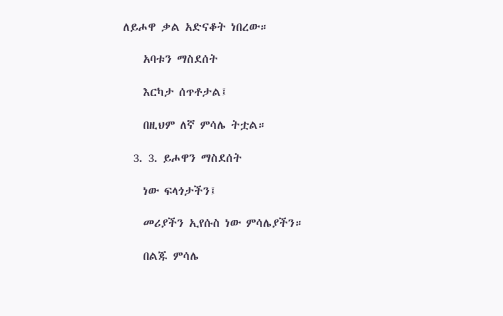ለይሖዋ ቃል አድናቆት ነበረው።

    አባቱን ማስደሰት

    እርካታ ሰጥቶታል፤

    በዚህም ለኛ ምሳሌ ትቷል።

  3. 3. ይሖዋን ማስደሰት

    ነው ፍላጎታችን፤

    መሪያችን ኢየሱስ ነው ምሳሌያችን።

    በልጁ ምሳሌ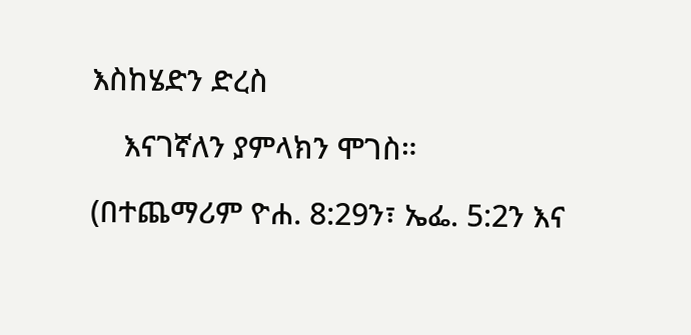እስከሄድን ድረስ

    እናገኛለን ያምላክን ሞገስ።

(በተጨማሪም ዮሐ. 8:29ን፣ ኤፌ. 5:2ን እና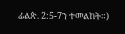ፊልጵ. 2:5-7ን ተመልከት።)